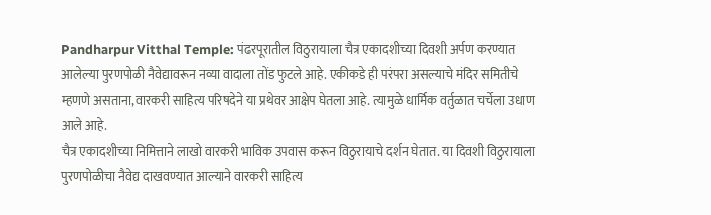Pandharpur Vitthal Temple: पंढरपूरातील विठुरायाला चैत्र एकादशीच्या दिवशी अर्पण करण्यात आलेल्या पुरणपोळी नैवेद्यावरून नव्या वादाला तोंड फुटले आहे. एकीकडे ही परंपरा असल्याचे मंदिर समितीचे म्हणणे असताना, वारकरी साहित्य परिषदेने या प्रथेवर आक्षेप घेतला आहे. त्यामुळे धार्मिक वर्तुळात चर्चेला उधाण आले आहे.
चैत्र एकादशीच्या निमित्ताने लाखो वारकरी भाविक उपवास करून विठुरायाचे दर्शन घेतात. या दिवशी विठुरायाला पुरणपोळीचा नैवेद्य दाखवण्यात आल्याने वारकरी साहित्य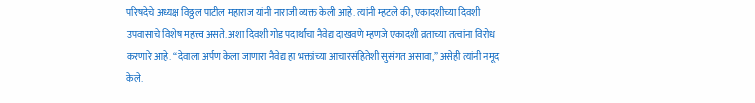परिषदेचे अध्यक्ष विठ्ठल पाटील महाराज यांनी नाराजी व्यक्त केली आहे. त्यांनी म्हटले की, एकादशीच्या दिवशी उपवासाचे विशेष महत्त्व असते. अशा दिवशी गोड पदार्थांचा नैवेद्य दाखवणे म्हणजे एकादशी व्रताच्या तत्वांना विरोध करणारे आहे. “देवाला अर्पण केला जाणारा नैवेद्य हा भक्तांच्या आचारसंहितेशी सुसंगत असावा,” असेही त्यांनी नमूद केले.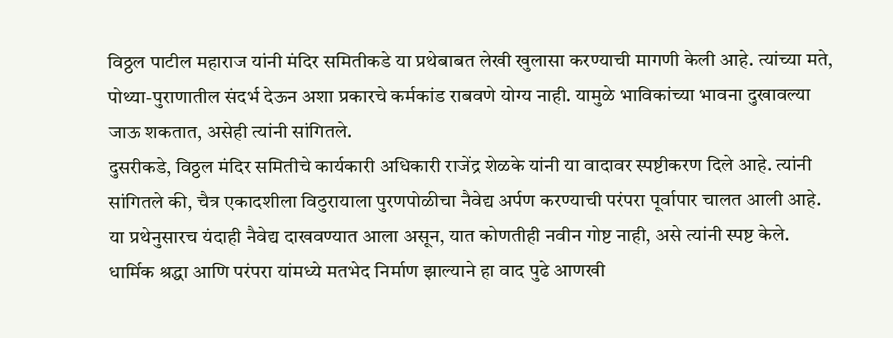विठ्ठल पाटील महाराज यांनी मंदिर समितीकडे या प्रथेबाबत लेखी खुलासा करण्याची मागणी केली आहे. त्यांच्या मते, पोथ्या-पुराणातील संदर्भ देऊन अशा प्रकारचे कर्मकांड राबवणे योग्य नाही. यामुळे भाविकांच्या भावना दुखावल्या जाऊ शकतात, असेही त्यांनी सांगितले.
दुसरीकडे, विठ्ठल मंदिर समितीचे कार्यकारी अधिकारी राजेंद्र शेळके यांनी या वादावर स्पष्टीकरण दिले आहे. त्यांनी सांगितले की, चैत्र एकादशीला विठुरायाला पुरणपोळीचा नैवेद्य अर्पण करण्याची परंपरा पूर्वापार चालत आली आहे. या प्रथेनुसारच यंदाही नैवेद्य दाखवण्यात आला असून, यात कोणतीही नवीन गोष्ट नाही, असे त्यांनी स्पष्ट केले. धार्मिक श्रद्धा आणि परंपरा यांमध्ये मतभेद निर्माण झाल्याने हा वाद पुढे आणखी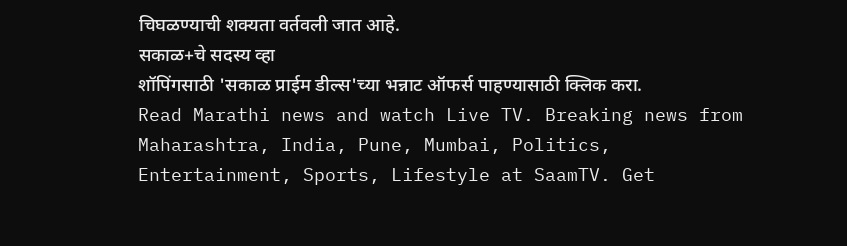चिघळण्याची शक्यता वर्तवली जात आहे.
सकाळ+चे सदस्य व्हा
शॉपिंगसाठी 'सकाळ प्राईम डील्स'च्या भन्नाट ऑफर्स पाहण्यासाठी क्लिक करा.
Read Marathi news and watch Live TV. Breaking news from Maharashtra, India, Pune, Mumbai, Politics, Entertainment, Sports, Lifestyle at SaamTV. Get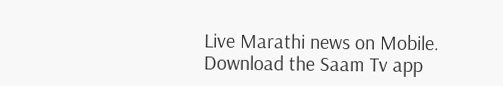Live Marathi news on Mobile. Download the Saam Tv app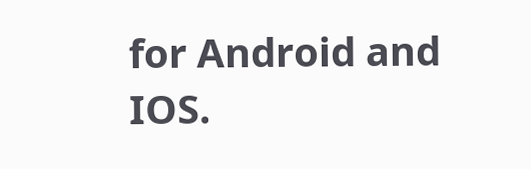for Android and IOS.